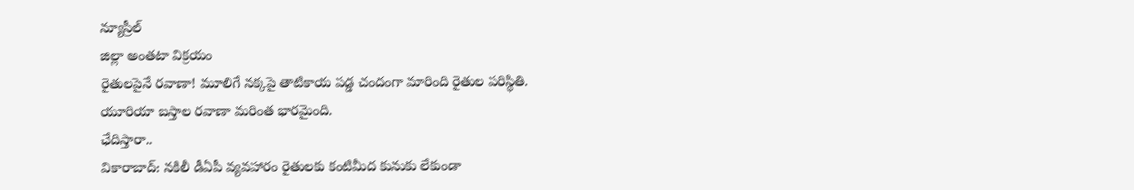న్యూస్రీల్
జిల్లా అంతటా విక్రయం
రైతులపైనే రవాణా! మూలిగే నక్కపై తాటికాయ పడ్డ చందంగా మారింది రైతుల పరిస్థితి. యూరియా బస్తాల రవాణా మరింత భారమైంది.
ఛేదిస్తారా..
వికారాబాద్: నకిలీ డీఏపీ వ్యవహారం రైతులకు కంటిమీద కునుకు లేకుండా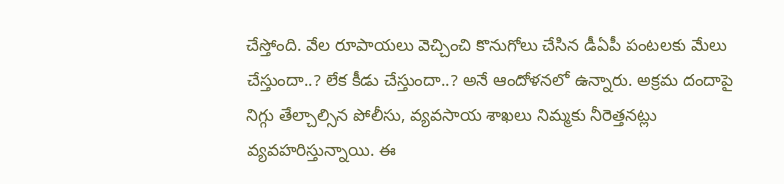చేస్తోంది. వేల రూపాయలు వెచ్చించి కొనుగోలు చేసిన డీఏపీ పంటలకు మేలు చేస్తుందా..? లేక కీడు చేస్తుందా..? అనే ఆందోళనలో ఉన్నారు. అక్రమ దందాపై నిగ్గు తేల్చాల్సిన పోలీసు, వ్యవసాయ శాఖలు నిమ్మకు నీరెత్తనట్లు వ్యవహరిస్తున్నాయి. ఈ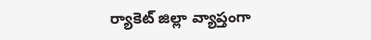ర్యాకెట్ జిల్లా వ్యాప్తంగా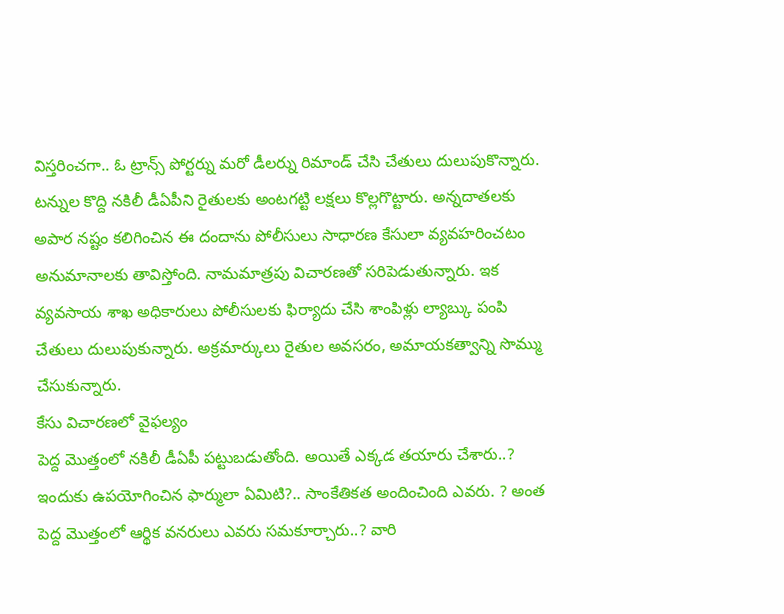విస్తరించగా.. ఓ ట్రాన్స్ పోర్టర్ను మరో డీలర్ను రిమాండ్ చేసి చేతులు దులుపుకొన్నారు. టన్నుల కొద్ది నకిలీ డీఏపీని రైతులకు అంటగట్టి లక్షలు కొల్లగొట్టారు. అన్నదాతలకు అపార నష్టం కలిగించిన ఈ దందాను పోలీసులు సాధారణ కేసులా వ్యవహరించటం అనుమానాలకు తావిస్తోంది. నామమాత్రపు విచారణతో సరిపెడుతున్నారు. ఇక వ్యవసాయ శాఖ అధికారులు పోలీసులకు ఫిర్యాదు చేసి శాంపిళ్లు ల్యాబ్కు పంపి చేతులు దులుపుకున్నారు. అక్రమార్కులు రైతుల అవసరం, అమాయకత్వాన్ని సొమ్ము చేసుకున్నారు.
కేసు విచారణలో వైఫల్యం
పెద్ద మొత్తంలో నకిలీ డీఏపీ పట్టుబడుతోంది. అయితే ఎక్కడ తయారు చేశారు..? ఇందుకు ఉపయోగించిన ఫార్ములా ఏమిటి?.. సాంకేతికత అందించింది ఎవరు. ? అంత పెద్ద మొత్తంలో ఆర్థిక వనరులు ఎవరు సమకూర్చారు..? వారి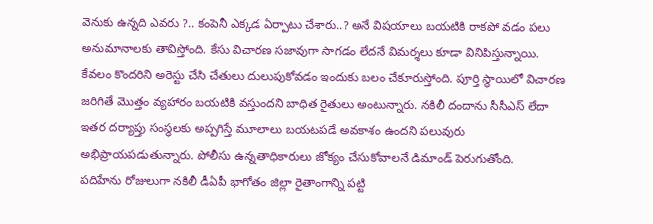వెనుకు ఉన్నది ఎవరు ?.. కంపెనీ ఎక్కడ ఏర్పాటు చేశారు..? అనే విషయాలు బయటికి రాకపో వడం పలు అనుమానాలకు తావిస్తోంది. కేసు విచారణ సజావుగా సాగడం లేదనే విమర్శలు కూడా వినిపిస్తున్నాయి. కేవలం కొందరిని అరెస్టు చేసి చేతులు దులుపుకోవడం ఇందుకు బలం చేకూరుస్తోంది. పూర్తి స్థాయిలో విచారణ జరిగితే మొత్తం వ్యహారం బయటికి వస్తుందని బాధిత రైతులు అంటున్నారు. నకిలీ దందాను సీసీఎస్ లేదా ఇతర దర్యాప్తు సంస్థలకు అప్పగిస్తే మూలాలు బయటపడే అవకాశం ఉందని పలువురు అభిప్రాయపడుతున్నారు. పోలీసు ఉన్నతాధికారులు జోక్యం చేసుకోవాలనే డిమాండ్ పెరుగుతోంది.
పదిహేను రోజులుగా నకిలీ డీఏపీ భాగోతం జిల్లా రైతాంగాన్ని పట్టి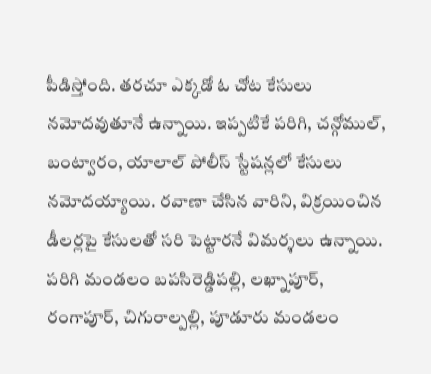పీడిస్తోంది. తరచూ ఎక్కడో ఓ చోట కేసులు నమోదవుతూనే ఉన్నాయి. ఇప్పటికే పరిగి, చన్గోముల్, బంట్వారం, యాలాల్ పోలీస్ స్టేషన్లలో కేసులు నమోదయ్యాయి. రవాణా చేసిన వారిని, విక్రయించిన డీలర్లపై కేసులతో సరి పెట్టారనే విమర్శలు ఉన్నాయి. పరిగి మండలం బపసిరెడ్డిపల్లి, లఖ్నాపూర్, రంగాపూర్, చిగురాల్పల్లి, పూడూరు మండలం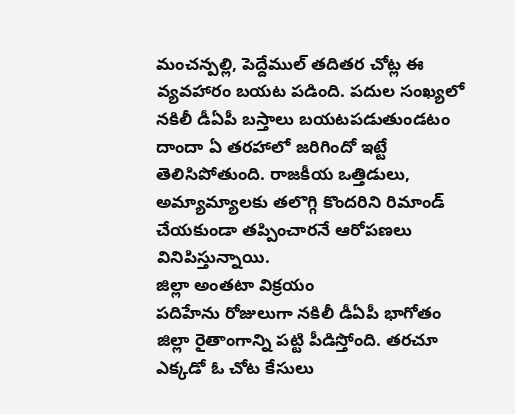మంచన్పల్లి, పెద్దేముల్ తదితర చోట్ల ఈ వ్యవహారం బయట పడింది. పదుల సంఖ్యలో నకిలీ డీఏపీ బస్తాలు బయటపడుతుండటం దాందా ఏ తరహాలో జరిగిందో ఇట్టే తెలిసిపోతుంది. రాజకీయ ఒత్తిడులు, అమ్యామ్యాలకు తలొగ్గి కొందరిని రిమాండ్ చేయకుండా తప్పించారనే ఆరోపణలు వినిపిస్తున్నాయి.
జిల్లా అంతటా విక్రయం
పదిహేను రోజులుగా నకిలీ డీఏపీ భాగోతం జిల్లా రైతాంగాన్ని పట్టి పీడిస్తోంది. తరచూ ఎక్కడో ఓ చోట కేసులు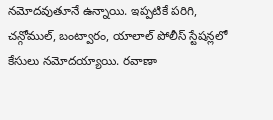నమోదవుతూనే ఉన్నాయి. ఇప్పటికే పరిగి, చన్గోముల్, బంట్వారం, యాలాల్ పోలీస్ స్టేషన్లలో కేసులు నమోదయ్యాయి. రవాణా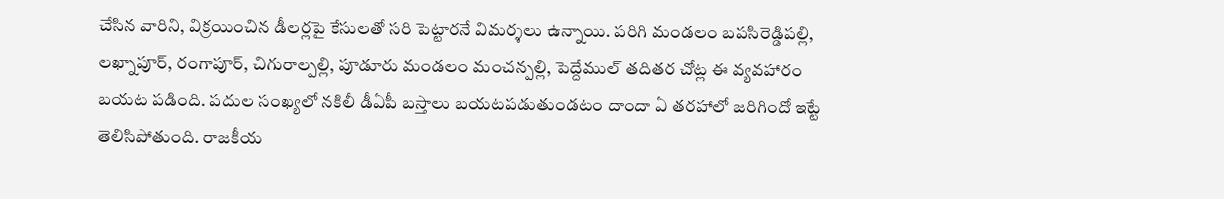చేసిన వారిని, విక్రయించిన డీలర్లపై కేసులతో సరి పెట్టారనే విమర్శలు ఉన్నాయి. పరిగి మండలం బపసిరెడ్డిపల్లి, లఖ్నాపూర్, రంగాపూర్, చిగురాల్పల్లి, పూడూరు మండలం మంచన్పల్లి, పెద్దేముల్ తదితర చోట్ల ఈ వ్యవహారం బయట పడింది. పదుల సంఖ్యలో నకిలీ డీఏపీ బస్తాలు బయటపడుతుండటం దాందా ఏ తరహాలో జరిగిందో ఇట్టే తెలిసిపోతుంది. రాజకీయ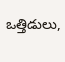ఒత్తిడులు,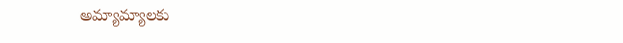అమ్యామ్యాలకు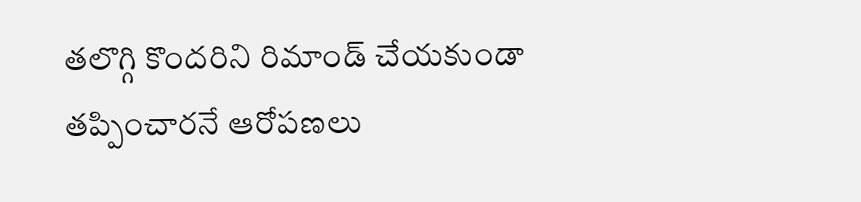తలొగ్గి కొందరిని రిమాండ్ చేయకుండా తప్పించారనే ఆరోపణలు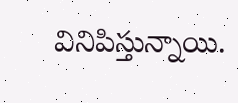వినిపిస్తున్నాయి.